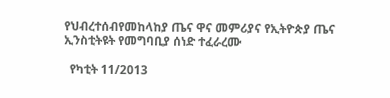የህብረተሰብየመከላከያ ጤና ዋና መምሪያና የኢትዮጵያ ጤና ኢንስቲትዩት የመግባቢያ ሰነድ ተፈራረሙ

  የካቲት 11/2013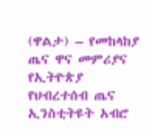(ዋልታ) – የመከላከያ ጤና ዋና መምሪያና የኢትዮጵያ የህብረተሰብ ጤና ኢንስቲትዩት አብሮ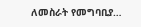ለመስራት የመግባቢያ…